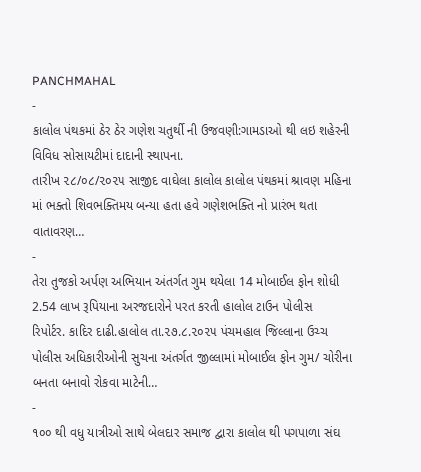PANCHMAHAL
-
કાલોલ પંથકમાં ઠેર ઠેર ગણેશ ચતુર્થી ની ઉજવણી:ગામડાઓ થી લઇ શહેરની વિવિધ સોસાયટીમાં દાદાની સ્થાપના.
તારીખ ૨૮/૦૮/૨૦૨૫ સાજીદ વાઘેલા કાલોલ કાલોલ પંથકમાં શ્રાવણ મહિના માં ભક્તો શિવભક્તિમય બન્યા હતા હવે ગણેશભક્તિ નો પ્રારંભ થતા વાતાવરણ…
-
તેરા તુજકો અર્પણ અભિયાન અંતર્ગત ગુમ થયેલા 14 મોબાઈલ ફોન શોધી 2.54 લાખ રૂપિયાના અરજદારોને પરત કરતી હાલોલ ટાઉન પોલીસ
રિપોર્ટર. કાદિર દાઢી.હાલોલ તા.૨૭.૮.૨૦૨૫ પંચમહાલ જિલ્લાના ઉચ્ચ પોલીસ અધિકારીઓની સુચના અંતર્ગત જીલ્લામાં મોબાઈલ ફોન ગુમ/ ચોરીના બનતા બનાવો રોકવા માટેની…
-
૧૦૦ થી વધુ યાત્રીઓ સાથે બેલદાર સમાજ દ્વારા કાલોલ થી પગપાળા સંઘ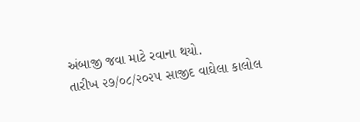અંબાજી જવા માટે રવાના થયો.
તારીખ ૨૭/૦૮/૨૦૨૫ સાજીદ વાઘેલા કાલોલ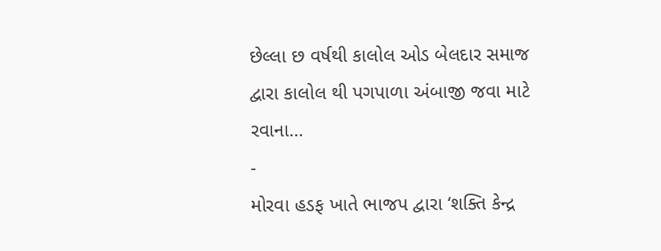છેલ્લા છ વર્ષથી કાલોલ ઓડ બેલદાર સમાજ દ્વારા કાલોલ થી પગપાળા અંબાજી જવા માટે રવાના…
-
મોરવા હડફ ખાતે ભાજપ દ્વારા ‘શક્તિ કેન્દ્ર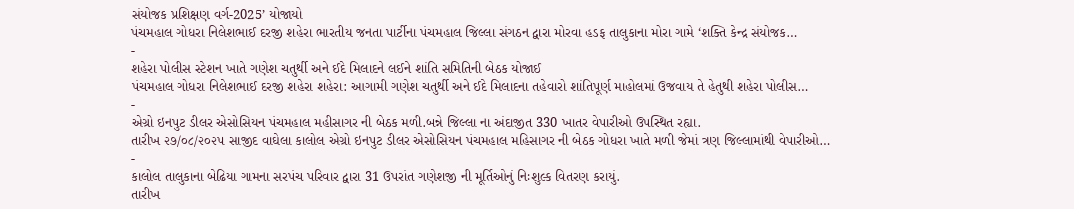સંયોજક પ્રશિક્ષણ વર્ગ-2025’ યોજાયો
પંચમહાલ ગોધરા નિલેશભાઈ દરજી શહેરા ભારતીય જનતા પાર્ટીના પંચમહાલ જિલ્લા સંગઠન દ્વારા મોરવા હડફ તાલુકાના મોરા ગામે ‘શક્તિ કેન્દ્ર સંયોજક…
-
શહેરા પોલીસ સ્ટેશન ખાતે ગણેશ ચતુર્થી અને ઈદે મિલાદને લઈને શાંતિ સમિતિની બેઠક યોજાઈ
પંચમહાલ ગોધરા નિલેશભાઈ દરજી શહેરા શહેરા: આગામી ગણેશ ચતુર્થી અને ઈદે મિલાદના તહેવારો શાંતિપૂર્ણ માહોલમાં ઉજવાય તે હેતુથી શહેરા પોલીસ…
-
એગ્રો ઇનપુટ ડીલર એસોસિયન પંચમહાલ મહીસાગર ની બેઠક મળી.બન્ને જિલ્લા ના અંદાજીત 330 ખાતર વેપારીઓ ઉપસ્થિત રહ્યા.
તારીખ ૨૭/૦૮/૨૦૨૫ સાજીદ વાઘેલા કાલોલ એગ્રો ઇનપુટ ડીલર એસોસિયન પંચમહાલ મહિસાગર ની બેઠક ગોધરા ખાતે મળી જેમાં ત્રણ જિલ્લામાંથી વેપારીઓ…
-
કાલોલ તાલુકાના બેઢિયા ગામના સરપંચ પરિવાર દ્વારા 31 ઉપરાંત ગણેશજી ની મૂર્તિઓનું નિઃશુલ્ક વિતરણ કરાયું.
તારીખ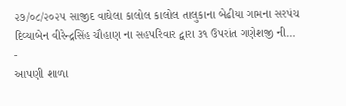૨૭/૦૮/૨૦૨૫ સાજીદ વાઘેલા કાલોલ કાલોલ તાલુકાના બેઢીયા ગામના સરપંચ દિવ્યાબેન વીરેન્દ્રસિંહ ચૌહાણ ના સહપરિવાર દ્વારા ૩૧ ઉપરાંત ગણેશજી ની…
-
આપણી શાળા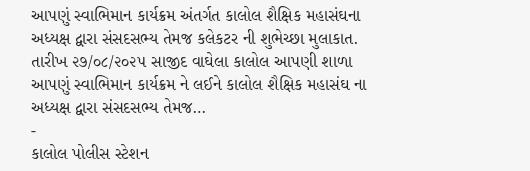આપણું સ્વાભિમાન કાર્યક્રમ અંતર્ગત કાલોલ શૈક્ષિક મહાસંઘના અધ્યક્ષ દ્વારા સંસદસભ્ય તેમજ કલેકટર ની શુભેચ્છા મુલાકાત.
તારીખ ૨૭/૦૮/૨૦૨૫ સાજીદ વાઘેલા કાલોલ આપણી શાળા આપણું સ્વાભિમાન કાર્યક્રમ ને લઈને કાલોલ શૈક્ષિક મહાસંઘ ના અધ્યક્ષ દ્વારા સંસદસભ્ય તેમજ…
-
કાલોલ પોલીસ સ્ટેશન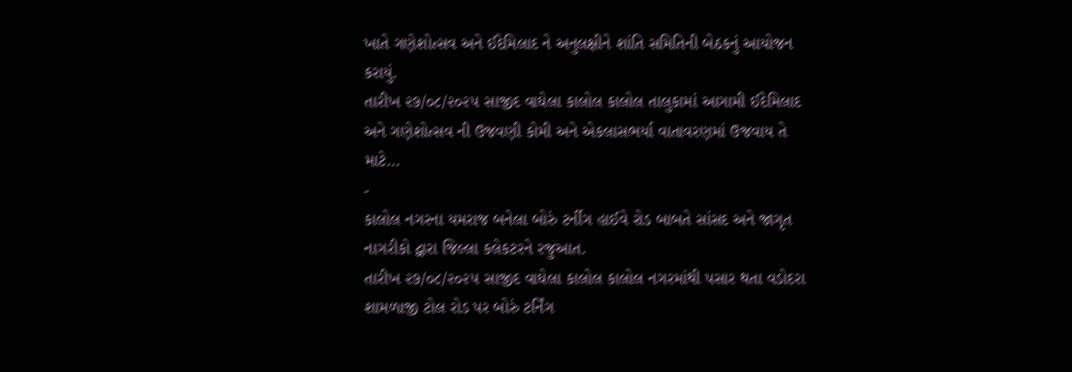ખાતે ગણેશોત્સવ અને ઈદેમિલાદ ને અનુલક્ષીને શાંતિ સમિતિની બેઠકનું આયોજન કરાયું.
તારીખ ૨૭/૦૮/૨૦૨૫ સાજીદ વાઘેલા કાલોલ કાલોલ તાલુકામાં આગામી ઈદેમિલાદ અને ગણેશોત્સવ ની ઉજવણી કોમી અને એકલાસભર્યા વાતાવરણમાં ઉજવાય તે માટે…
-
કાલોલ નગરના યમરાજ બનેલા બોરું ટર્નીગ હાઈવે રોડ બાબતે સાંસદ અને જાગૃત નાગરીકો દ્વારા જિલ્લા કલેકટરને રજુઆત.
તારીખ ૨૭/૦૮/૨૦૨૫ સાજીદ વાઘેલા કાલોલ કાલોલ નગરમાંથી પસાર થતા વડોદરા શામળાજી ટોલ રોડ પર બોરું ટર્નિંગ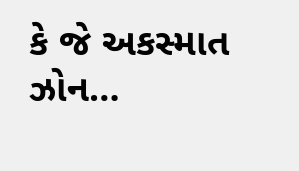કે જે અકસ્માત ઝોન…